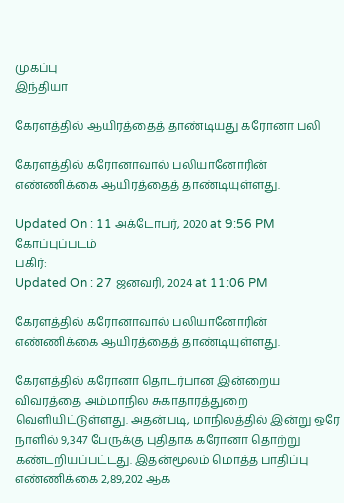முகப்பு
இந்தியா

கேரளத்தில் ஆயிரத்தைத் தாண்டியது கரோனா பலி

கேரளத்தில் கரோனாவால் பலியானோரின் எண்ணிக்கை ஆயிரத்தைத் தாண்டியுள்ளது.

Updated On : 11 அக்டோபர், 2020 at 9:56 PM
கோப்புப்படம்
பகிர்:
Updated On : 27 ஜனவரி, 2024 at 11:06 PM

கேரளத்தில் கரோனாவால் பலியானோரின் எண்ணிக்கை ஆயிரத்தைத் தாண்டியுள்ளது.

கேரளத்தில் கரோனா தொடர்பான இன்றைய விவரத்தை அம்மாநில சுகாதாரத்துறை வெளியிட்டுள்ளது. அதன்படி, மாநிலத்தில் இன்று ஒரே நாளில் 9,347 பேருக்கு புதிதாக கரோனா தொற்று கண்டறியப்பட்டது. இதன்மூலம் மொத்த பாதிப்பு எண்ணிக்கை 2,89,202 ஆக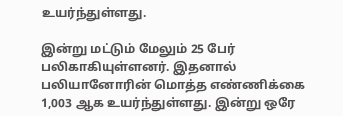உயர்ந்துள்ளது.

இன்று மட்டும் மேலும் 25 பேர் பலிகாகியுள்ளனர். இதனால் பலியானோரின் மொத்த எண்ணிக்கை 1,003 ஆக உயர்ந்துள்ளது. இன்று ஒரே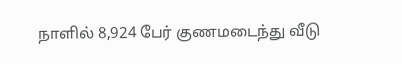நாளில் 8,924 பேர் குணமடைந்து வீடு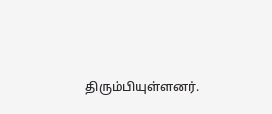திரும்பியுள்ளனர்.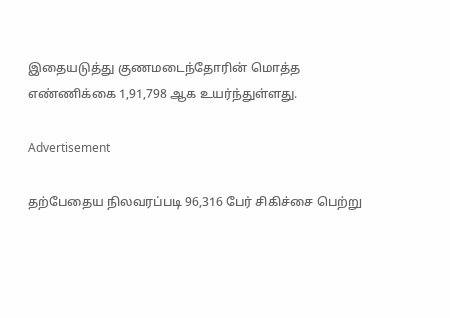இதையடுத்து குணமடைந்தோரின் மொத்த எண்ணிக்கை 1,91,798 ஆக உயர்ந்துள்ளது.

Advertisement

தற்பேதைய நிலவரப்படி 96,316 பேர் சிகிச்சை பெற்று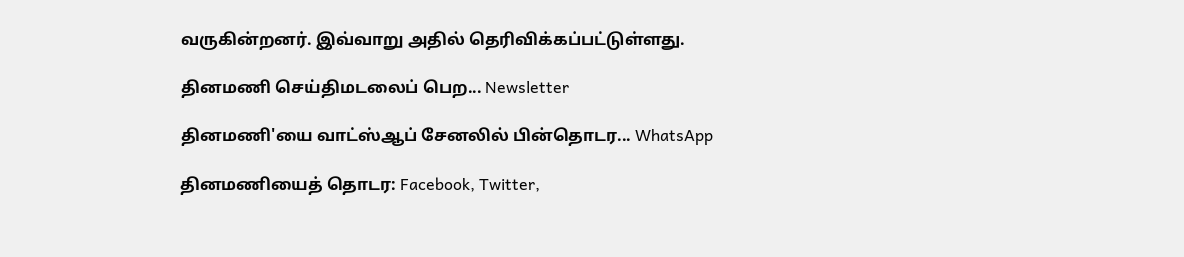வருகின்றனர். இவ்வாறு அதில் தெரிவிக்கப்பட்டுள்ளது.

தினமணி செய்திமடலைப் பெற... Newsletter

தினமணி'யை வாட்ஸ்ஆப் சேனலில் பின்தொடர... WhatsApp

தினமணியைத் தொடர: Facebook, Twitter,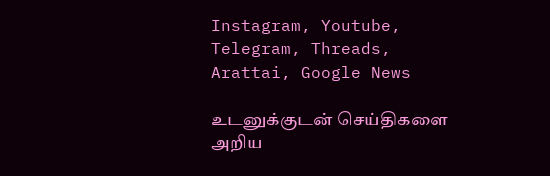Instagram, Youtube, Telegram, Threads, Arattai, Google News

உடனுக்குடன் செய்திகளை அறிய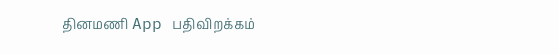தினமணி App பதிவிறக்கம்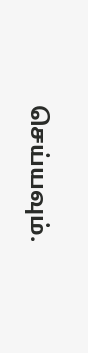செய்யவும்.